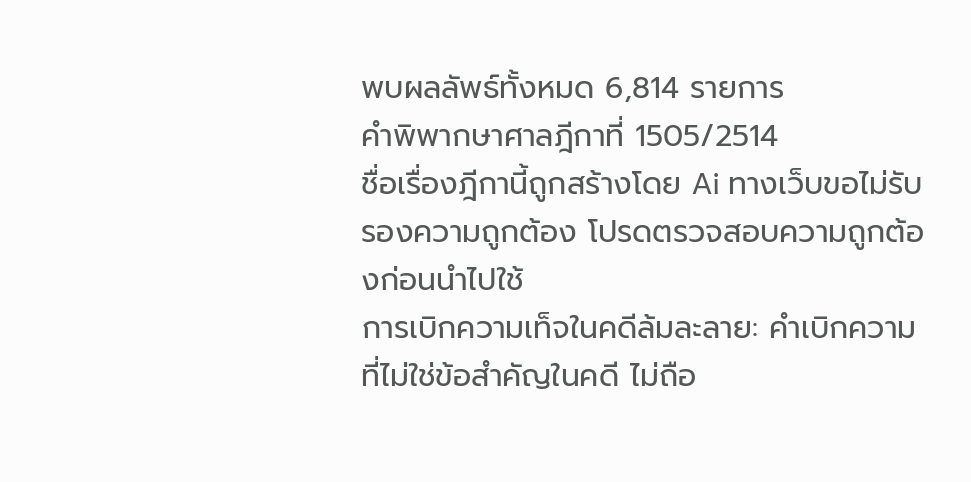พบผลลัพธ์ทั้งหมด 6,814 รายการ
คำพิพากษาศาลฎีกาที่ 1505/2514
ชื่อเรื่องฎีกานี้ถูกสร้างโดย Ai ทางเว็บขอไม่รับรองความถูกต้อง โปรดตรวจสอบความถูกต้องก่อนนำไปใช้
การเบิกความเท็จในคดีล้มละลาย: คำเบิกความที่ไม่ใช่ข้อสำคัญในคดี ไม่ถือ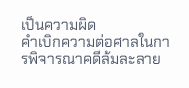เป็นความผิด
คำเบิกความต่อศาลในการพิจารณาคดีล้มละลาย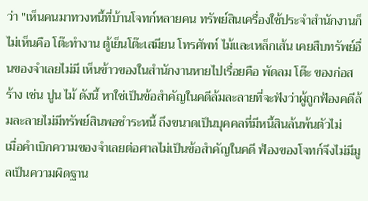ว่า "เห็นคนมาทวงหนี้ที่บ้านโจทก์หลายคน ทรัพย์สินเครื่องใช้ประจำสำนักงานก็ไม่เห็นคือ โต๊ะทำงาน ตู้เย็นโต๊ะเสมียน โทรศัพท์ ไม้และเหล็กเส้น เคยสืบทรัพย์อื่นของจำเลยไม่มี เห็นข้าวของในสำนักงานหายไปเรื่อยคือ พัดลม โต๊ะ ของก่อสร้าง เช่น ปูน ไม้ ดังนี้ หาใช่เป็นข้อสำคัญในคดีล้มละลายที่จะฟังว่าผู้ถูกฟ้องคดีล้มละลายไม่มีทรัพย์สินพอชำระหนี้ ถึงขนาดเป็นบุคคลที่มีหนี้สินล้นพ้นตัวไม่
เมื่อคำเบิกความของจำเลยต่อศาลไม่เป็นข้อสำคัญในคดี ฟ้องของโจทก์จึงไม่มีมูลเป็นความผิดฐาน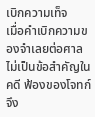เบิกความเท็จ
เมื่อคำเบิกความของจำเลยต่อศาลไม่เป็นข้อสำคัญในคดี ฟ้องของโจทก์จึง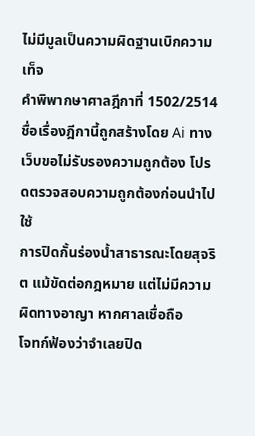ไม่มีมูลเป็นความผิดฐานเบิกความเท็จ
คำพิพากษาศาลฎีกาที่ 1502/2514
ชื่อเรื่องฎีกานี้ถูกสร้างโดย Ai ทางเว็บขอไม่รับรองความถูกต้อง โปรดตรวจสอบความถูกต้องก่อนนำไปใช้
การปิดกั้นร่องน้ำสาธารณะโดยสุจริต แม้ขัดต่อกฎหมาย แต่ไม่มีความผิดทางอาญา หากศาลเชื่อถือ
โจทก์ฟ้องว่าจำเลยปิด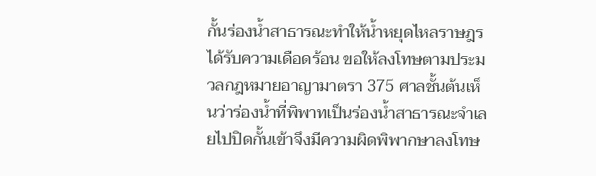กั้นร่องน้ำสาธารณะทำให้น้ำหยุดไหลราษฎรได้รับความเดือดร้อน ขอให้ลงโทษตามประมวลกฎหมายอาญามาตรา 375 ศาลชั้นต้นเห็นว่าร่องน้ำที่พิพาทเป็นร่องน้ำสาธารณะจำเลยไปปิดกั้นเข้าจึงมีความผิดพิพากษาลงโทษ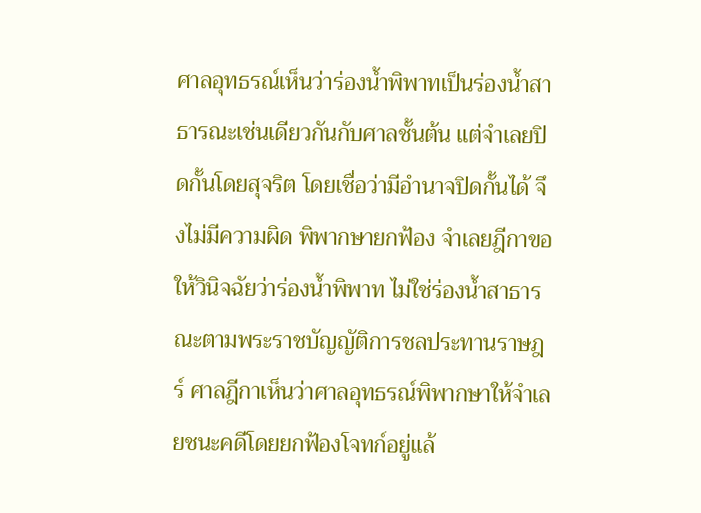ศาลอุทธรณ์เห็นว่าร่องน้ำพิพาทเป็นร่องน้ำสาธารณะเช่นเดียวกันกับศาลชั้นต้น แต่จำเลยปิดกั้นโดยสุจริต โดยเชื่อว่ามีอำนาจปิดกั้นได้ จึงไม่มีความผิด พิพากษายกฟ้อง จำเลยฎีกาขอให้วินิจฉัยว่าร่องน้ำพิพาท ไม่ใช่ร่องน้ำสาธารณะตามพระราชบัญญัติการชลประทานราษฎร์ ศาลฎีกาเห็นว่าศาลอุทธรณ์พิพากษาให้จำเลยชนะคดีโดยยกฟ้องโจทก์อยู่แล้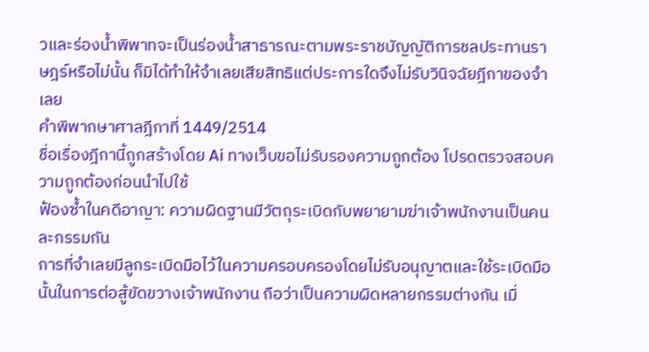วและร่องน้ำพิพาทจะเป็นร่องน้ำสาธารณะตามพระราชบัญญัติการชลประทานราษฎร์หรือไม่นั้น ก็มิได้ทำให้จำเลยเสียสิทธิแต่ประการใดจึงไม่รับวินิจฉัยฎีกาของจำเลย
คำพิพากษาศาลฎีกาที่ 1449/2514
ชื่อเรื่องฎีกานี้ถูกสร้างโดย Ai ทางเว็บขอไม่รับรองความถูกต้อง โปรดตรวจสอบความถูกต้องก่อนนำไปใช้
ฟ้องซ้ำในคดีอาญา: ความผิดฐานมีวัตถุระเบิดกับพยายามฆ่าเจ้าพนักงานเป็นคนละกรรมกัน
การที่จำเลยมีลูกระเบิดมือไว้ในความครอบครองโดยไม่รับอนุญาตและใช้ระเบิดมือนั้นในการต่อสู้ขัดขวางเจ้าพนักงาน ถือว่าเป็นความผิดหลายกรรมต่างกัน เมื่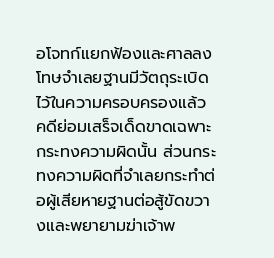อโจทก์แยกฟ้องและศาลลงโทษจำเลยฐานมีวัตถุระเบิดไว้ในความครอบครองแล้ว คดีย่อมเสร็จเด็ดขาดเฉพาะกระทงความผิดนั้น ส่วนกระทงความผิดที่จำเลยกระทำต่อผู้เสียหายฐานต่อสู้ขัดขวางและพยายามฆ่าเจ้าพ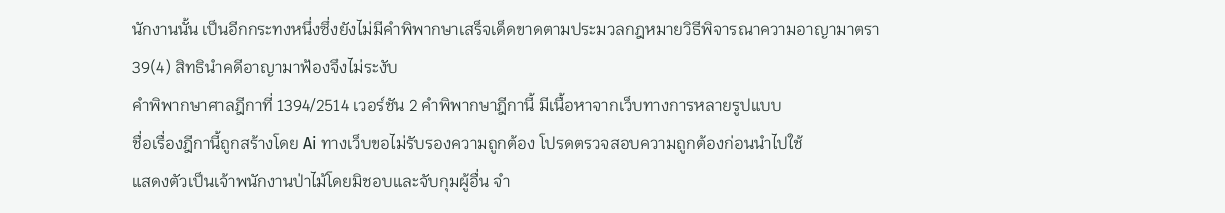นักงานนั้น เป็นอีกกระทงหนึ่งซึ่งยังไม่มีคำพิพากษาเสร็จเด็ดขาดตามประมวลกฎหมายวิธีพิจารณาความอาญามาตรา 39(4) สิทธินำคดีอาญามาฟ้องจึงไม่ระงับ
คำพิพากษาศาลฎีกาที่ 1394/2514 เวอร์ชัน 2 คำพิพากษาฎีกานี้ มีเนื้อหาจากเว็บทางการหลายรูปแบบ
ชื่อเรื่องฎีกานี้ถูกสร้างโดย Ai ทางเว็บขอไม่รับรองความถูกต้อง โปรดตรวจสอบความถูกต้องก่อนนำไปใช้
แสดงตัวเป็นเจ้าพนักงานป่าไม้โดยมิชอบและจับกุมผู้อื่น จำ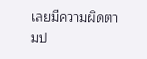เลยมีความผิดตามป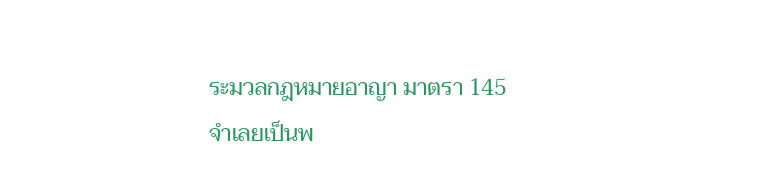ระมวลกฎหมายอาญา มาตรา 145
จำเลยเป็นพ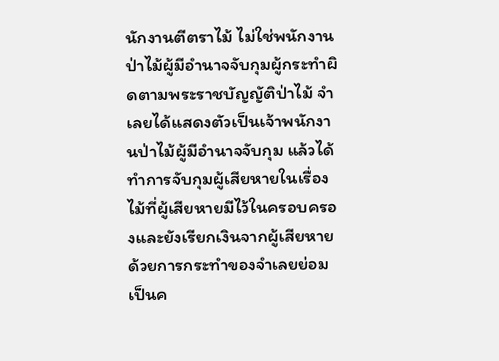นักงานตีตราไม้ ไม่ใช่พนักงานป่าไม้ผู้มีอำนาจจับกุมผู้กระทำผิดตามพระราชบัญญัติป่าไม้ จำเลยได้แสดงตัวเป็นเจ้าพนักงานป่าไม้ผู้มีอำนาจจับกุม แล้วได้ทำการจับกุมผู้เสียหายในเรื่องไม้ที่ผู้เสียหายมีไว้ในครอบครองและยังเรียกเงินจากผู้เสียหายด้วยการกระทำของจำเลยย่อมเป็นค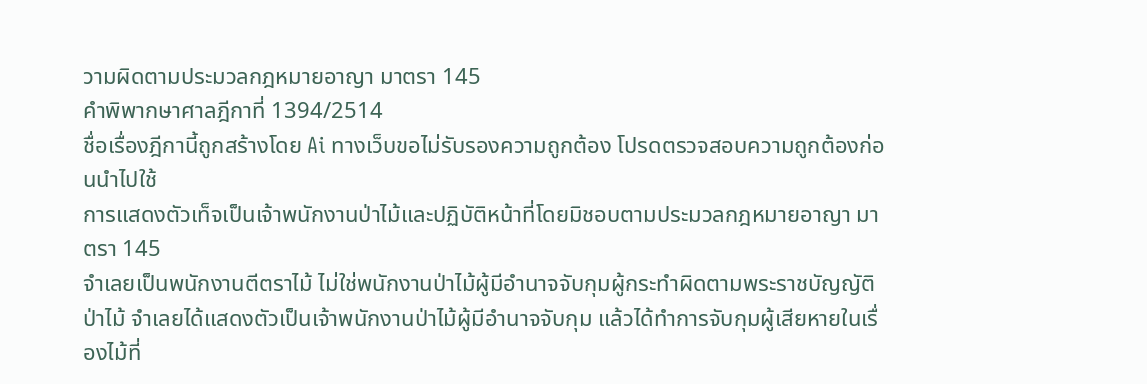วามผิดตามประมวลกฎหมายอาญา มาตรา 145
คำพิพากษาศาลฎีกาที่ 1394/2514
ชื่อเรื่องฎีกานี้ถูกสร้างโดย Ai ทางเว็บขอไม่รับรองความถูกต้อง โปรดตรวจสอบความถูกต้องก่อนนำไปใช้
การแสดงตัวเท็จเป็นเจ้าพนักงานป่าไม้และปฏิบัติหน้าที่โดยมิชอบตามประมวลกฎหมายอาญา มาตรา 145
จำเลยเป็นพนักงานตีตราไม้ ไม่ใช่พนักงานป่าไม้ผู้มีอำนาจจับกุมผู้กระทำผิดตามพระราชบัญญัติป่าไม้ จำเลยได้แสดงตัวเป็นเจ้าพนักงานป่าไม้ผู้มีอำนาจจับกุม แล้วได้ทำการจับกุมผู้เสียหายในเรื่องไม้ที่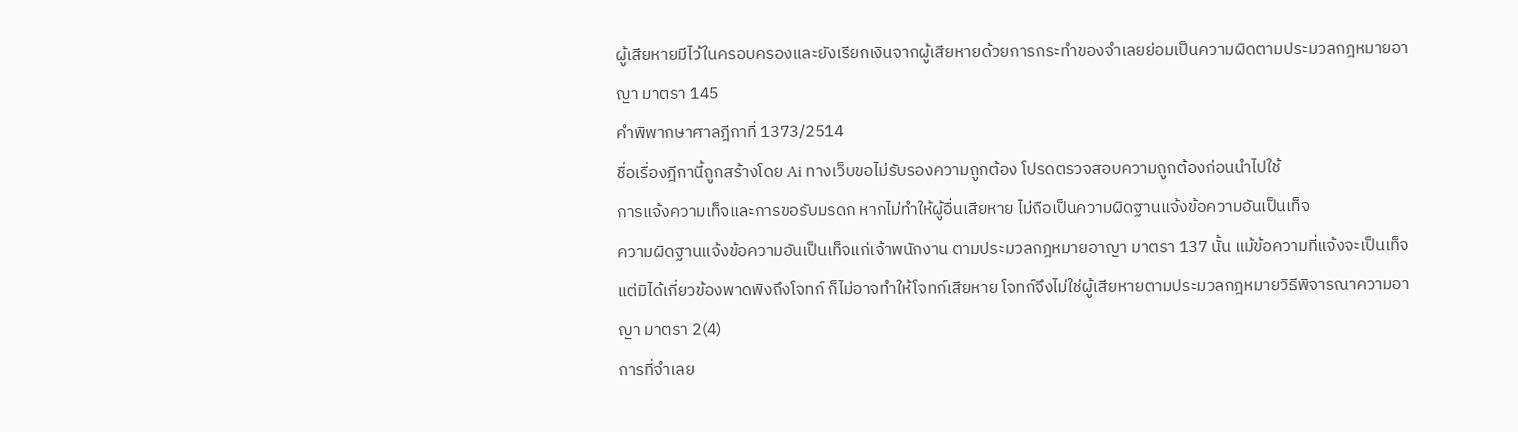ผู้เสียหายมีไว้ในครอบครองและยังเรียกเงินจากผู้เสียหายด้วยการกระทำของจำเลยย่อมเป็นความผิดตามประมวลกฎหมายอาญา มาตรา 145
คำพิพากษาศาลฎีกาที่ 1373/2514
ชื่อเรื่องฎีกานี้ถูกสร้างโดย Ai ทางเว็บขอไม่รับรองความถูกต้อง โปรดตรวจสอบความถูกต้องก่อนนำไปใช้
การแจ้งความเท็จและการขอรับมรดก หากไม่ทำให้ผู้อื่นเสียหาย ไม่ถือเป็นความผิดฐานแจ้งข้อความอันเป็นเท็จ
ความผิดฐานแจ้งข้อความอันเป็นเท็จแก่เจ้าพนักงาน ตามประมวลกฎหมายอาญา มาตรา 137 นั้น แม้ข้อความที่แจ้งจะเป็นเท็จแต่มิได้เกี่ยวข้องพาดพิงถึงโจทก์ ก็ไม่อาจทำให้โจทก์เสียหาย โจทก์จึงไม่ใช่ผู้เสียหายตามประมวลกฎหมายวิธีพิจารณาความอาญา มาตรา 2(4)
การที่จำเลย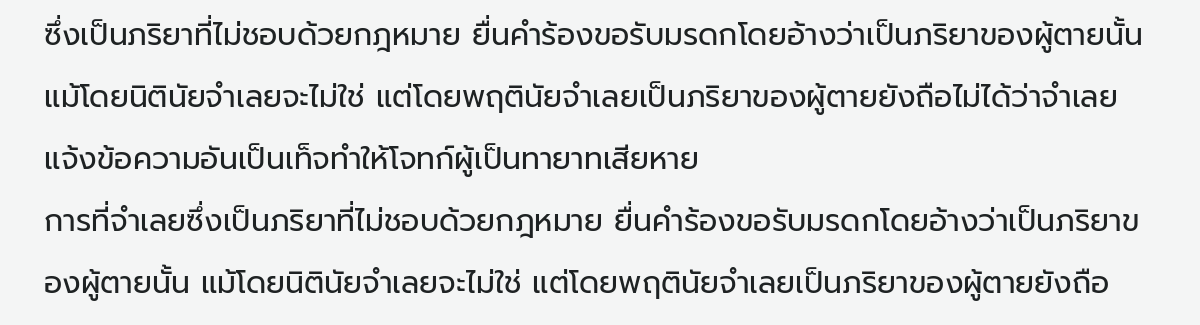ซึ่งเป็นภริยาที่ไม่ชอบด้วยกฎหมาย ยื่นคำร้องขอรับมรดกโดยอ้างว่าเป็นภริยาของผู้ตายนั้น แม้โดยนิตินัยจำเลยจะไม่ใช่ แต่โดยพฤตินัยจำเลยเป็นภริยาของผู้ตายยังถือไม่ได้ว่าจำเลยแจ้งข้อความอันเป็นเท็จทำให้โจทก์ผู้เป็นทายาทเสียหาย
การที่จำเลยซึ่งเป็นภริยาที่ไม่ชอบด้วยกฎหมาย ยื่นคำร้องขอรับมรดกโดยอ้างว่าเป็นภริยาของผู้ตายนั้น แม้โดยนิตินัยจำเลยจะไม่ใช่ แต่โดยพฤตินัยจำเลยเป็นภริยาของผู้ตายยังถือ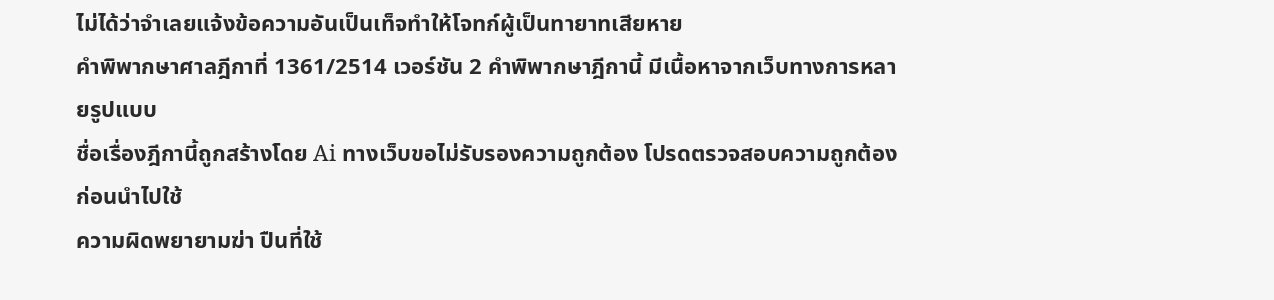ไม่ได้ว่าจำเลยแจ้งข้อความอันเป็นเท็จทำให้โจทก์ผู้เป็นทายาทเสียหาย
คำพิพากษาศาลฎีกาที่ 1361/2514 เวอร์ชัน 2 คำพิพากษาฎีกานี้ มีเนื้อหาจากเว็บทางการหลายรูปแบบ
ชื่อเรื่องฎีกานี้ถูกสร้างโดย Ai ทางเว็บขอไม่รับรองความถูกต้อง โปรดตรวจสอบความถูกต้องก่อนนำไปใช้
ความผิดพยายามฆ่า ปืนที่ใช้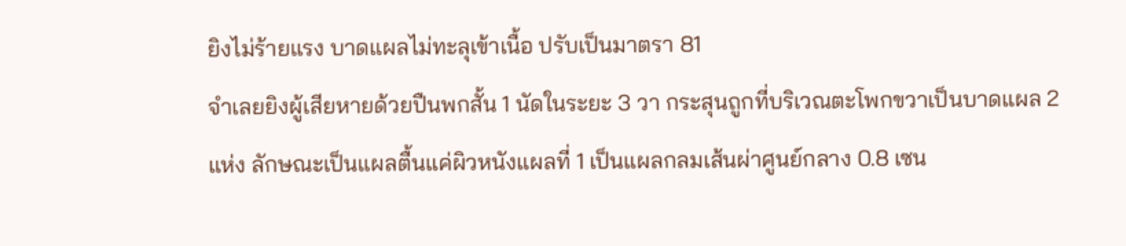ยิงไม่ร้ายแรง บาดแผลไม่ทะลุเข้าเนื้อ ปรับเป็นมาตรา 81
จำเลยยิงผู้เสียหายด้วยปืนพกสั้น 1 นัดในระยะ 3 วา กระสุนถูกที่บริเวณตะโพกขวาเป็นบาดแผล 2 แห่ง ลักษณะเป็นแผลตื้นแค่ผิวหนังแผลที่ 1 เป็นแผลกลมเส้นผ่าศูนย์กลาง 0.8 เซน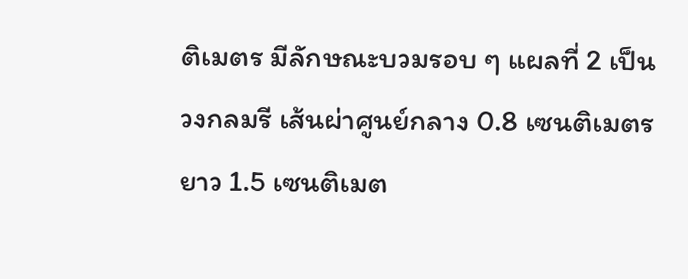ติเมตร มีลักษณะบวมรอบ ๆ แผลที่ 2 เป็นวงกลมรี เส้นผ่าศูนย์กลาง 0.8 เซนติเมตร ยาว 1.5 เซนติเมต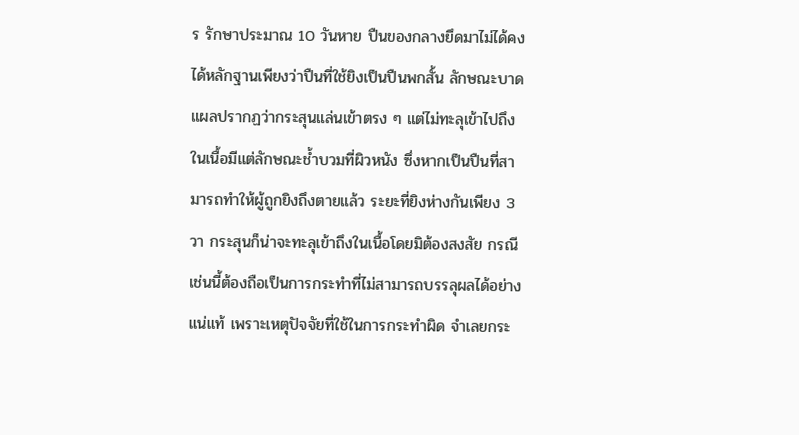ร รักษาประมาณ 10 วันหาย ปืนของกลางยึดมาไม่ได้คงได้หลักฐานเพียงว่าปืนที่ใช้ยิงเป็นปืนพกสั้น ลักษณะบาดแผลปรากฏว่ากระสุนแล่นเข้าตรง ๆ แต่ไม่ทะลุเข้าไปถึงในเนื้อมีแต่ลักษณะช้ำบวมที่ผิวหนัง ซึ่งหากเป็นปืนที่สามารถทำให้ผู้ถูกยิงถึงตายแล้ว ระยะที่ยิงห่างกันเพียง 3 วา กระสุนก็น่าจะทะลุเข้าถึงในเนื้อโดยมิต้องสงสัย กรณีเช่นนี้ต้องถือเป็นการกระทำที่ไม่สามารถบรรลุผลได้อย่างแน่แท้ เพราะเหตุปัจจัยที่ใช้ในการกระทำผิด จำเลยกระ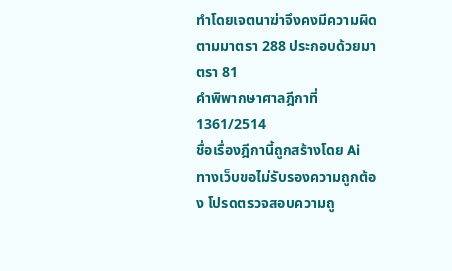ทำโดยเจตนาฆ่าจึงคงมีความผิดตามมาตรา 288 ประกอบด้วยมาตรา 81
คำพิพากษาศาลฎีกาที่ 1361/2514
ชื่อเรื่องฎีกานี้ถูกสร้างโดย Ai ทางเว็บขอไม่รับรองความถูกต้อง โปรดตรวจสอบความถู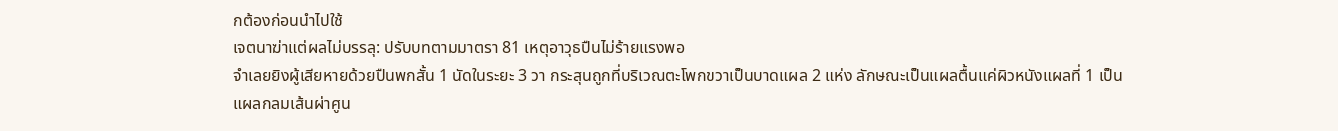กต้องก่อนนำไปใช้
เจตนาฆ่าแต่ผลไม่บรรลุ: ปรับบทตามมาตรา 81 เหตุอาวุธปืนไม่ร้ายแรงพอ
จำเลยยิงผู้เสียหายด้วยปืนพกสั้น 1 นัดในระยะ 3 วา กระสุนถูกที่บริเวณตะโพกขวาเป็นบาดแผล 2 แห่ง ลักษณะเป็นแผลตื้นแค่ผิวหนังแผลที่ 1 เป็นแผลกลมเส้นผ่าศูน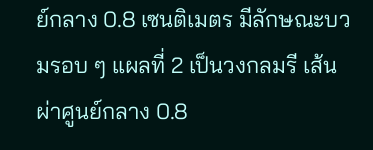ย์กลาง 0.8 เซนติเมตร มีลักษณะบวมรอบ ๆ แผลที่ 2 เป็นวงกลมรี เส้นผ่าศูนย์กลาง 0.8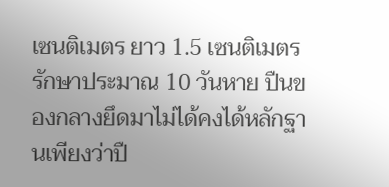เซนติเมตร ยาว 1.5 เซนติเมตร รักษาประมาณ 10 วันหาย ปืนของกลางยึดมาไม่ได้คงได้หลักฐานเพียงว่าปื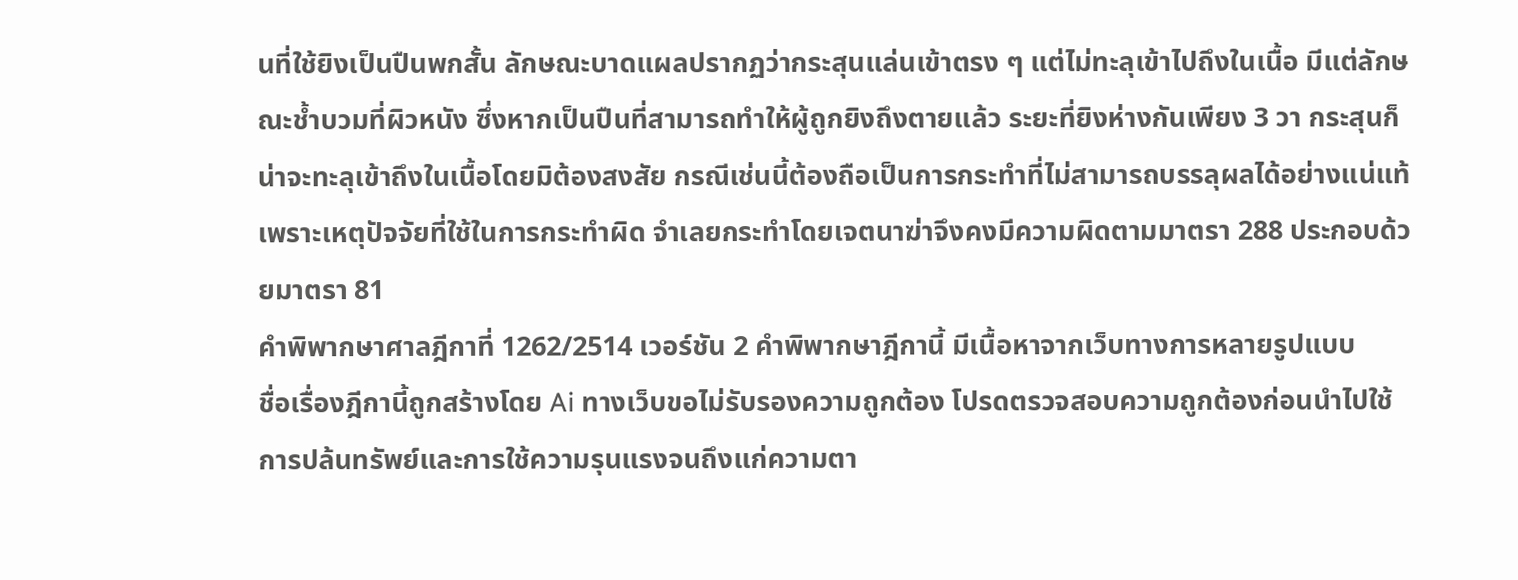นที่ใช้ยิงเป็นปืนพกสั้น ลักษณะบาดแผลปรากฏว่ากระสุนแล่นเข้าตรง ๆ แต่ไม่ทะลุเข้าไปถึงในเนื้อ มีแต่ลักษณะช้ำบวมที่ผิวหนัง ซึ่งหากเป็นปืนที่สามารถทำให้ผู้ถูกยิงถึงตายแล้ว ระยะที่ยิงห่างกันเพียง 3 วา กระสุนก็น่าจะทะลุเข้าถึงในเนื้อโดยมิต้องสงสัย กรณีเช่นนี้ต้องถือเป็นการกระทำที่ไม่สามารถบรรลุผลได้อย่างแน่แท้ เพราะเหตุปัจจัยที่ใช้ในการกระทำผิด จำเลยกระทำโดยเจตนาฆ่าจึงคงมีความผิดตามมาตรา 288 ประกอบด้วยมาตรา 81
คำพิพากษาศาลฎีกาที่ 1262/2514 เวอร์ชัน 2 คำพิพากษาฎีกานี้ มีเนื้อหาจากเว็บทางการหลายรูปแบบ
ชื่อเรื่องฎีกานี้ถูกสร้างโดย Ai ทางเว็บขอไม่รับรองความถูกต้อง โปรดตรวจสอบความถูกต้องก่อนนำไปใช้
การปล้นทรัพย์และการใช้ความรุนแรงจนถึงแก่ความตา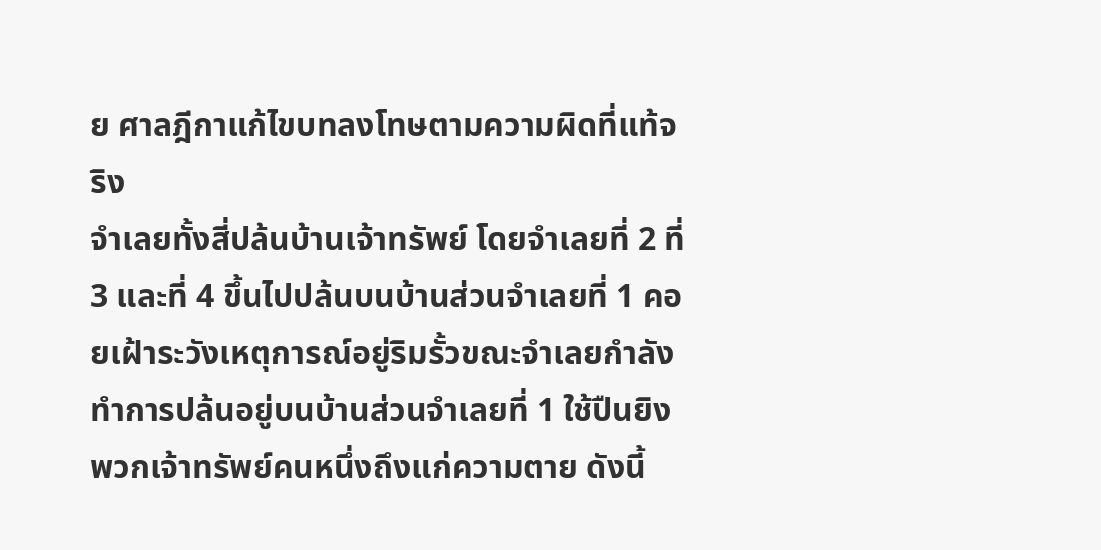ย ศาลฎีกาแก้ไขบทลงโทษตามความผิดที่แท้จริง
จำเลยทั้งสี่ปล้นบ้านเจ้าทรัพย์ โดยจำเลยที่ 2 ที่ 3 และที่ 4 ขึ้นไปปล้นบนบ้านส่วนจำเลยที่ 1 คอยเฝ้าระวังเหตุการณ์อยู่ริมรั้วขณะจำเลยกำลังทำการปล้นอยู่บนบ้านส่วนจำเลยที่ 1 ใช้ปืนยิงพวกเจ้าทรัพย์คนหนึ่งถึงแก่ความตาย ดังนี้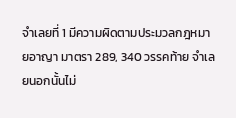จำเลยที่ 1 มีความผิดตามประมวลกฎหมายอาญา มาตรา 289, 340 วรรคท้าย จำเลยนอกนั้นไม่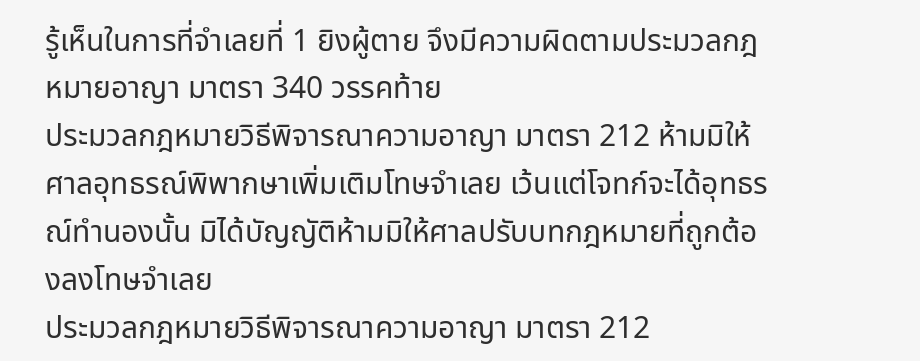รู้เห็นในการที่จำเลยที่ 1 ยิงผู้ตาย จึงมีความผิดตามประมวลกฎหมายอาญา มาตรา 340 วรรคท้าย
ประมวลกฎหมายวิธีพิจารณาความอาญา มาตรา 212 ห้ามมิให้ศาลอุทธรณ์พิพากษาเพิ่มเติมโทษจำเลย เว้นแต่โจทก์จะได้อุทธรณ์ทำนองนั้น มิได้บัญญัติห้ามมิให้ศาลปรับบทกฎหมายที่ถูกต้องลงโทษจำเลย
ประมวลกฎหมายวิธีพิจารณาความอาญา มาตรา 212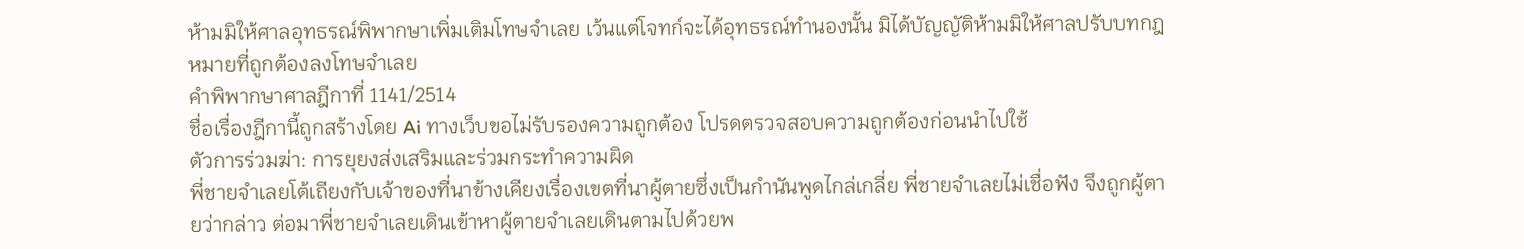ห้ามมิให้ศาลอุทธรณ์พิพากษาเพิ่มเติมโทษจำเลย เว้นแต่โจทก์จะได้อุทธรณ์ทำนองนั้น มิได้บัญญัติห้ามมิให้ศาลปรับบทกฎหมายที่ถูกต้องลงโทษจำเลย
คำพิพากษาศาลฎีกาที่ 1141/2514
ชื่อเรื่องฎีกานี้ถูกสร้างโดย Ai ทางเว็บขอไม่รับรองความถูกต้อง โปรดตรวจสอบความถูกต้องก่อนนำไปใช้
ตัวการร่วมฆ่า: การยุยงส่งเสริมและร่วมกระทำความผิด
พี่ชายจำเลยโต้เถียงกับเจ้าของที่นาข้างเคียงเรื่องเขตที่นาผู้ตายซึ่งเป็นกำนันพูดไกล่เกลี่ย พี่ชายจำเลยไม่เชื่อฟัง จึงถูกผู้ตายว่ากล่าว ต่อมาพี่ชายจำเลยเดินเข้าหาผู้ตายจำเลยเดินตามไปด้วยพ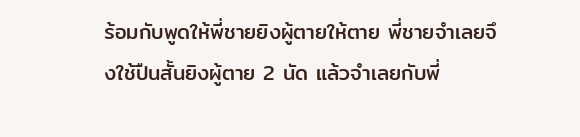ร้อมกับพูดให้พี่ชายยิงผู้ตายให้ตาย พี่ชายจำเลยจึงใช้ปืนสั้นยิงผู้ตาย 2 นัด แล้วจำเลยกับพี่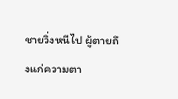ชายวิ่งหนีไป ผู้ตายถึงแก่ความตา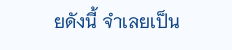ยดังนี้ จำเลยเป็น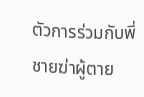ตัวการร่วมกับพี่ชายฆ่าผู้ตาย